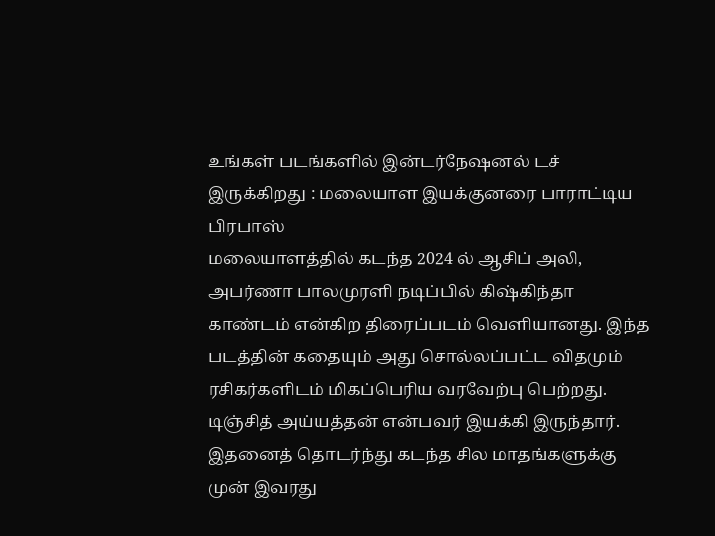உங்கள் படங்களில் இன்டர்நேஷனல் டச் இருக்கிறது : மலையாள இயக்குனரை பாராட்டிய பிரபாஸ்
மலையாளத்தில் கடந்த 2024 ல் ஆசிப் அலி, அபர்ணா பாலமுரளி நடிப்பில் கிஷ்கிந்தா காண்டம் என்கிற திரைப்படம் வெளியானது. இந்த படத்தின் கதையும் அது சொல்லப்பட்ட விதமும் ரசிகர்களிடம் மிகப்பெரிய வரவேற்பு பெற்றது. டிஞ்சித் அய்யத்தன் என்பவர் இயக்கி இருந்தார். இதனைத் தொடர்ந்து கடந்த சில மாதங்களுக்கு முன் இவரது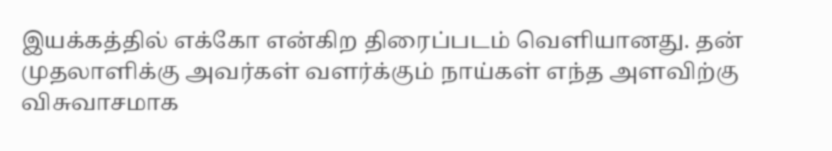இயக்கத்தில் எக்கோ என்கிற திரைப்படம் வெளியானது. தன் முதலாளிக்கு அவர்கள் வளர்க்கும் நாய்கள் எந்த அளவிற்கு விசுவாசமாக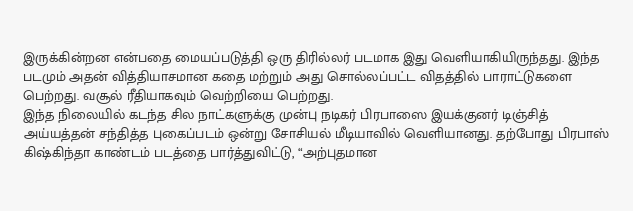இருக்கின்றன என்பதை மையப்படுத்தி ஒரு திரில்லர் படமாக இது வெளியாகியிருந்தது. இந்த படமும் அதன் வித்தியாசமான கதை மற்றும் அது சொல்லப்பட்ட விதத்தில் பாராட்டுகளை பெற்றது. வசூல் ரீதியாகவும் வெற்றியை பெற்றது.
இந்த நிலையில் கடந்த சில நாட்களுக்கு முன்பு நடிகர் பிரபாஸை இயக்குனர் டிஞ்சித் அய்யத்தன் சந்தித்த புகைப்படம் ஒன்று சோசியல் மீடியாவில் வெளியானது. தற்போது பிரபாஸ் கிஷ்கிந்தா காண்டம் படத்தை பார்த்துவிட்டு, “அற்புதமான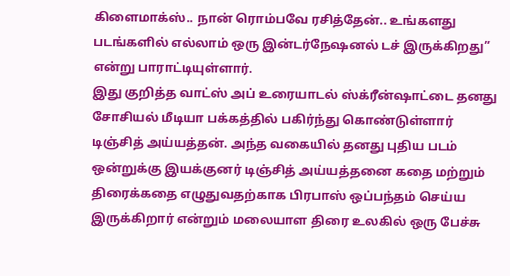கிளைமாக்ஸ்.. நான் ரொம்பவே ரசித்தேன்.. உங்களது படங்களில் எல்லாம் ஒரு இன்டர்நேஷனல் டச் இருக்கிறது” என்று பாராட்டியுள்ளார்.
இது குறித்த வாட்ஸ் அப் உரையாடல் ஸ்க்ரீன்ஷாட்டை தனது சோசியல் மீடியா பக்கத்தில் பகிர்ந்து கொண்டுள்ளார் டிஞ்சித் அய்யத்தன். அந்த வகையில் தனது புதிய படம் ஒன்றுக்கு இயக்குனர் டிஞ்சித் அய்யத்தனை கதை மற்றும் திரைக்கதை எழுதுவதற்காக பிரபாஸ் ஒப்பந்தம் செய்ய இருக்கிறார் என்றும் மலையாள திரை உலகில் ஒரு பேச்சு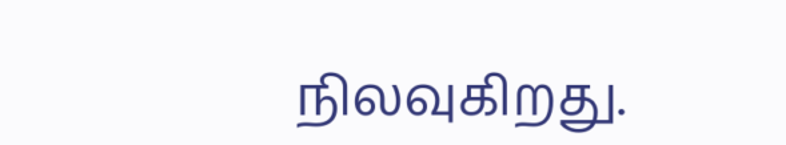நிலவுகிறது.